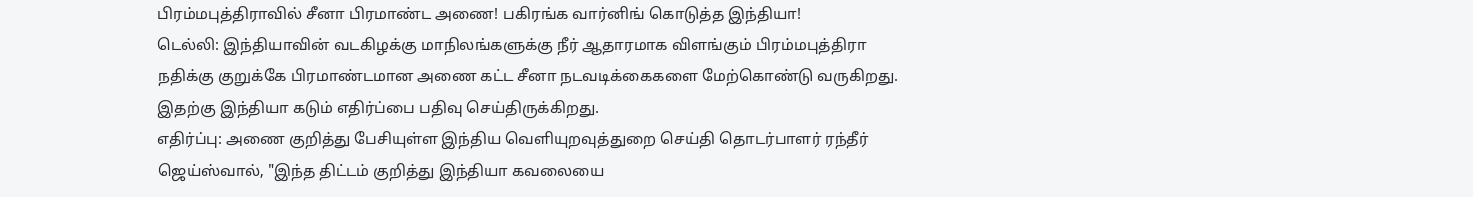பிரம்மபுத்திராவில் சீனா பிரமாண்ட அணை! பகிரங்க வார்னிங் கொடுத்த இந்தியா!
டெல்லி: இந்தியாவின் வடகிழக்கு மாநிலங்களுக்கு நீர் ஆதாரமாக விளங்கும் பிரம்மபுத்திரா நதிக்கு குறுக்கே பிரமாண்டமான அணை கட்ட சீனா நடவடிக்கைகளை மேற்கொண்டு வருகிறது. இதற்கு இந்தியா கடும் எதிர்ப்பை பதிவு செய்திருக்கிறது.
எதிர்ப்பு: அணை குறித்து பேசியுள்ள இந்திய வெளியுறவுத்துறை செய்தி தொடர்பாளர் ரந்தீர் ஜெய்ஸ்வால், "இந்த திட்டம் குறித்து இந்தியா கவலையை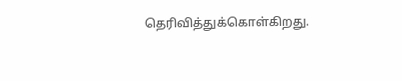தெரிவித்துக்கொள்கிறது.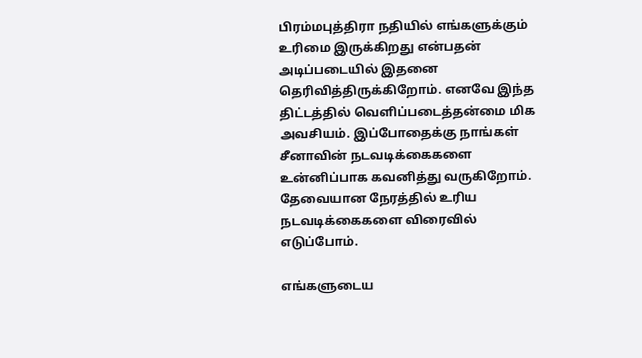பிரம்மபுத்திரா நதியில் எங்களுக்கும் உரிமை இருக்கிறது என்பதன் அடிப்படையில் இதனை தெரிவித்திருக்கிறோம். எனவே இந்த திட்டத்தில் வெளிப்படைத்தன்மை மிக அவசியம். இப்போதைக்கு நாங்கள் சீனாவின் நடவடிக்கைகளை உன்னிப்பாக கவனித்து வருகிறோம். தேவையான நேரத்தில் உரிய நடவடிக்கைகளை விரைவில் எடுப்போம்.

எங்களுடைய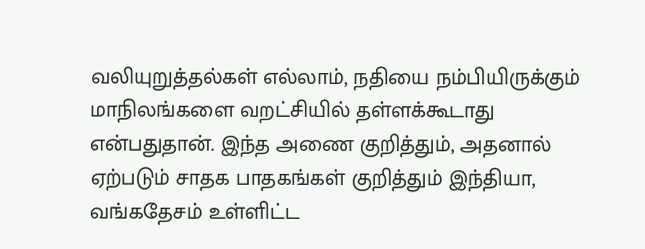வலியுறுத்தல்கள் எல்லாம், நதியை நம்பியிருக்கும் மாநிலங்களை வறட்சியில் தள்ளக்கூடாது என்பதுதான். இந்த அணை குறித்தும், அதனால் ஏற்படும் சாதக பாதகங்கள் குறித்தும் இந்தியா, வங்கதேசம் உள்ளிட்ட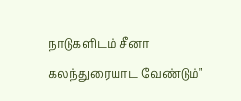நாடுகளிடம் சீனா கலந்துரையாட வேண்டும்"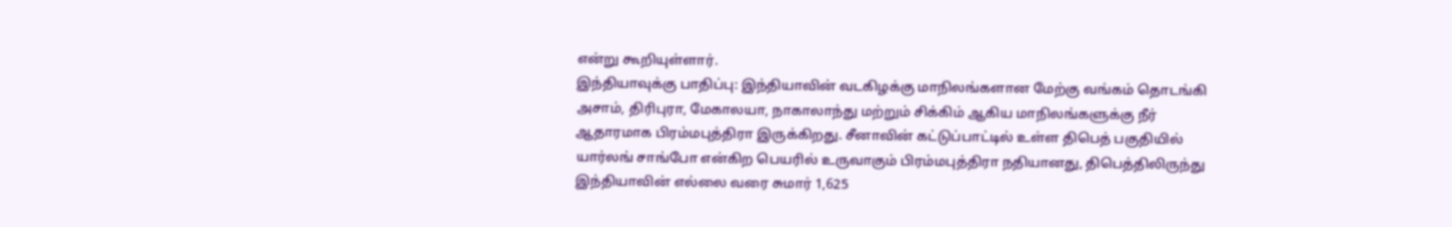என்று கூறியுள்ளார்.
இந்தியாவுக்கு பாதிப்பு: இந்தியாவின் வடகிழக்கு மாநிலங்களான மேற்கு வங்கம் தொடங்கி அசாம், திரிபுரா, மேகாலயா, நாகாலாந்து மற்றும் சிக்கிம் ஆகிய மாநிலங்களுக்கு நீர் ஆதாரமாக பிரம்மபுத்திரா இருக்கிறது. சீனாவின் கட்டுப்பாட்டில் உள்ள திபெத் பகுதியில் யார்லங் சாங்போ என்கிற பெயரில் உருவாகும் பிரம்மபுத்திரா நதியானது, திபெத்திலிருந்து இந்தியாவின் எல்லை வரை சுமார் 1,625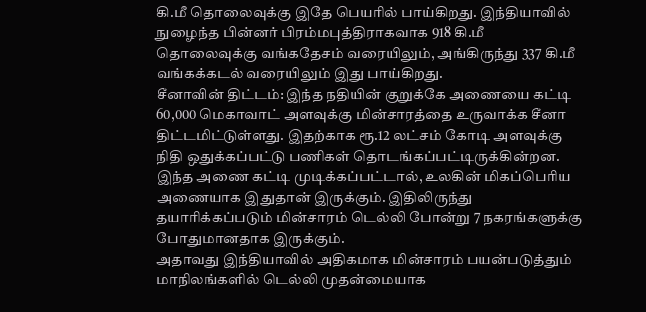கி.மீ தொலைவுக்கு இதே பெயரில் பாய்கிறது. இந்தியாவில் நுழைந்த பின்னர் பிரம்மபுத்திராகவாக 918 கி.மீ தொலைவுக்கு வங்கதேசம் வரையிலும், அங்கிருந்து 337 கி.மீ வங்கக்கடல் வரையிலும் இது பாய்கிறது.
சீனாவின் திட்டம்: இந்த நதியின் குறுக்கே அணையை கட்டி 60,000 மெகாவாட் அளவுக்கு மின்சாரத்தை உருவாக்க சீனா திட்டமிட்டுள்ளது. இதற்காக ரூ.12 லட்சம் கோடி அளவுக்கு நிதி ஒதுக்கப்பட்டு பணிகள் தொடங்கப்பட்டிருக்கின்றன. இந்த அணை கட்டி முடிக்கப்பட்டால், உலகின் மிகப்பெரிய அணையாக இதுதான் இருக்கும். இதிலிருந்து தயாரிக்கப்படும் மின்சாரம் டெல்லி போன்று 7 நகரங்களுக்கு போதுமானதாக இருக்கும்.
அதாவது இந்தியாவில் அதிகமாக மின்சாரம் பயன்படுத்தும் மாநிலங்களில் டெல்லி முதன்மையாக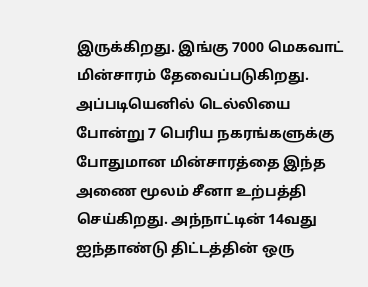இருக்கிறது. இங்கு 7000 மெகவாட் மின்சாரம் தேவைப்படுகிறது. அப்படியெனில் டெல்லியை போன்று 7 பெரிய நகரங்களுக்கு போதுமான மின்சாரத்தை இந்த அணை மூலம் சீனா உற்பத்தி செய்கிறது. அந்நாட்டின் 14வது ஐந்தாண்டு திட்டத்தின் ஒரு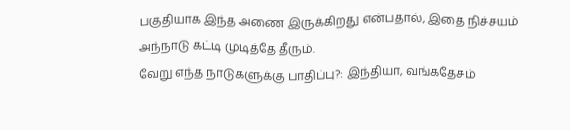பகுதியாக இந்த அணை இருக்கிறது என்பதால், இதை நிச்சயம் அந்நாடு கட்டி முடித்தே தீரும்.
வேறு எந்த நாடுகளுக்கு பாதிப்பு?: இந்தியா, வங்கதேசம்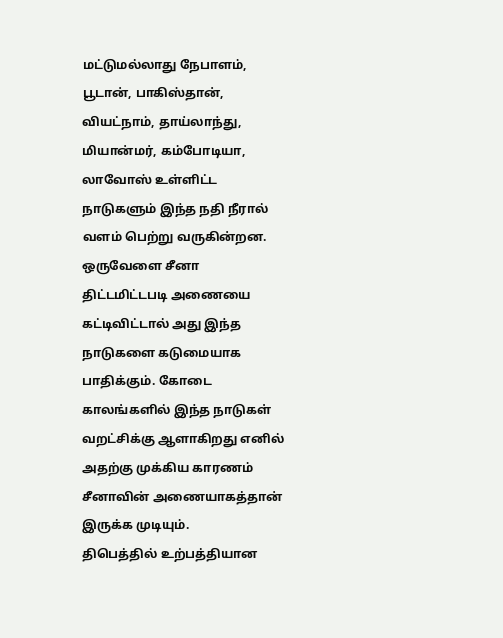மட்டுமல்லாது நேபாளம், பூடான், பாகிஸ்தான், வியட்நாம், தாய்லாந்து, மியான்மர், கம்போடியா, லாவோஸ் உள்ளிட்ட நாடுகளும் இந்த நதி நீரால் வளம் பெற்று வருகின்றன. ஒருவேளை சீனா திட்டமிட்டபடி அணையை கட்டிவிட்டால் அது இந்த நாடுகளை கடுமையாக பாதிக்கும். கோடை காலங்களில் இந்த நாடுகள் வறட்சிக்கு ஆளாகிறது எனில் அதற்கு முக்கிய காரணம் சீனாவின் அணையாகத்தான் இருக்க முடியும்.
திபெத்தில் உற்பத்தியான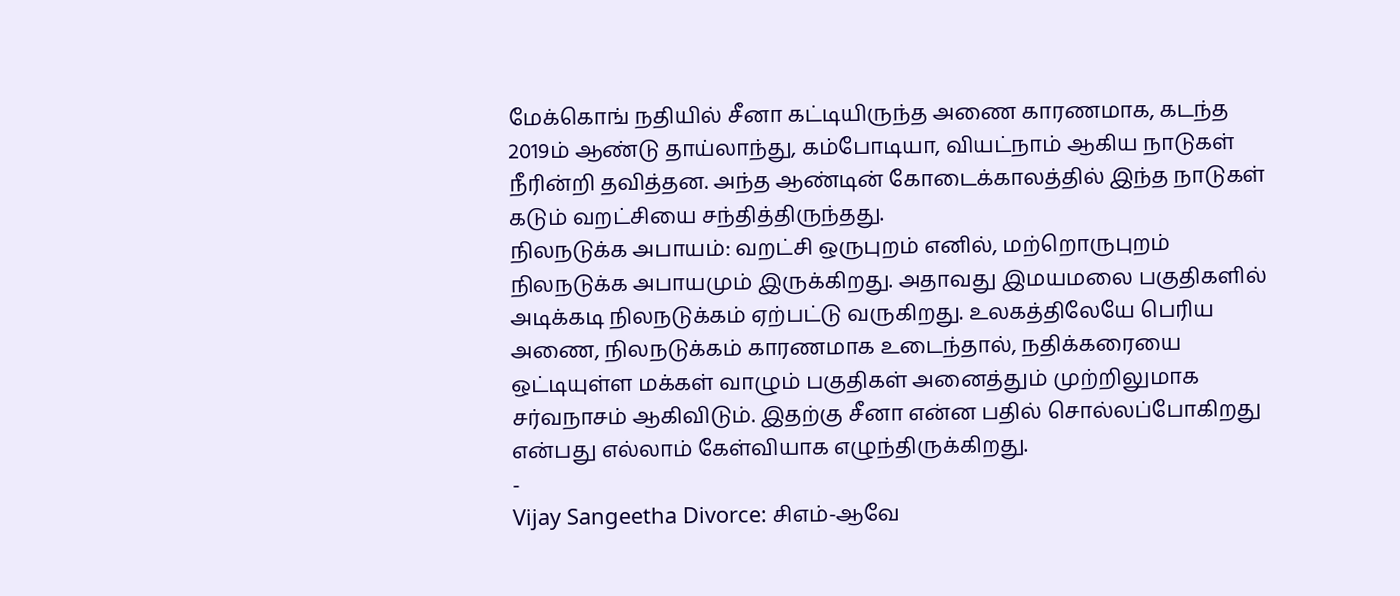மேக்கொங் நதியில் சீனா கட்டியிருந்த அணை காரணமாக, கடந்த 2019ம் ஆண்டு தாய்லாந்து, கம்போடியா, வியட்நாம் ஆகிய நாடுகள் நீரின்றி தவித்தன. அந்த ஆண்டின் கோடைக்காலத்தில் இந்த நாடுகள் கடும் வறட்சியை சந்தித்திருந்தது.
நிலநடுக்க அபாயம்: வறட்சி ஒருபுறம் எனில், மற்றொருபுறம் நிலநடுக்க அபாயமும் இருக்கிறது. அதாவது இமயமலை பகுதிகளில் அடிக்கடி நிலநடுக்கம் ஏற்பட்டு வருகிறது. உலகத்திலேயே பெரிய அணை, நிலநடுக்கம் காரணமாக உடைந்தால், நதிக்கரையை ஒட்டியுள்ள மக்கள் வாழும் பகுதிகள் அனைத்தும் முற்றிலுமாக சர்வநாசம் ஆகிவிடும். இதற்கு சீனா என்ன பதில் சொல்லப்போகிறது என்பது எல்லாம் கேள்வியாக எழுந்திருக்கிறது.
-
Vijay Sangeetha Divorce: சிஎம்-ஆவே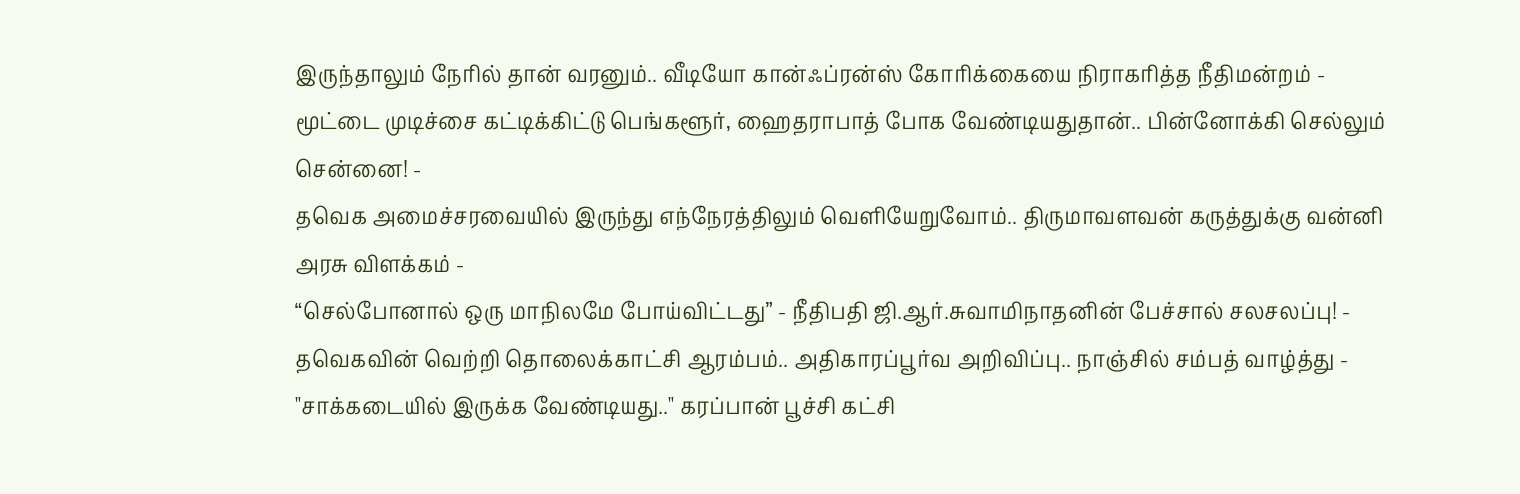இருந்தாலும் நேரில் தான் வரனும்.. வீடியோ கான்ஃப்ரன்ஸ் கோரிக்கையை நிராகரித்த நீதிமன்றம் -
மூட்டை முடிச்சை கட்டிக்கிட்டு பெங்களூர், ஹைதராபாத் போக வேண்டியதுதான்.. பின்னோக்கி செல்லும் சென்னை! -
தவெக அமைச்சரவையில் இருந்து எந்நேரத்திலும் வெளியேறுவோம்.. திருமாவளவன் கருத்துக்கு வன்னி அரசு விளக்கம் -
“செல்போனால் ஒரு மாநிலமே போய்விட்டது” - நீதிபதி ஜி.ஆர்.சுவாமிநாதனின் பேச்சால் சலசலப்பு! -
தவெகவின் வெற்றி தொலைக்காட்சி ஆரம்பம்.. அதிகாரப்பூர்வ அறிவிப்பு.. நாஞ்சில் சம்பத் வாழ்த்து -
"சாக்கடையில் இருக்க வேண்டியது.." கரப்பான் பூச்சி கட்சி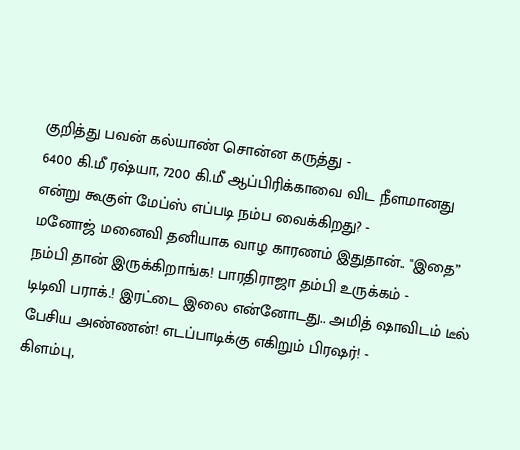குறித்து பவன் கல்யாண் சொன்ன கருத்து -
6400 கி.மீ ரஷ்யா, 7200 கி.மீ ஆப்பிரிக்காவை விட நீளமானது என்று கூகுள் மேப்ஸ் எப்படி நம்ப வைக்கிறது? -
மனோஜ் மனைவி தனியாக வாழ காரணம் இதுதான்.. "இதை” நம்பி தான் இருக்கிறாங்க! பாரதிராஜா தம்பி உருக்கம் -
டிடிவி பராக்.! இரட்டை இலை என்னோடது.. அமித் ஷாவிடம் டீல் பேசிய அண்ணன்! எடப்பாடிக்கு எகிறும் பிரஷர்! -
கிளம்பு,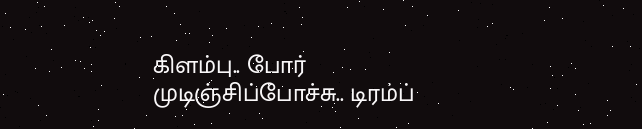கிளம்பு.. போர் முடிஞ்சிப்போச்சு.. டிரம்ப்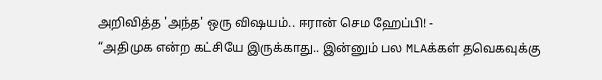அறிவித்த 'அந்த' ஒரு விஷயம்.. ஈரான் செம ஹேப்பி! -
“அதிமுக என்ற கட்சியே இருக்காது.. இன்னும் பல MLAக்கள் தவெகவுக்கு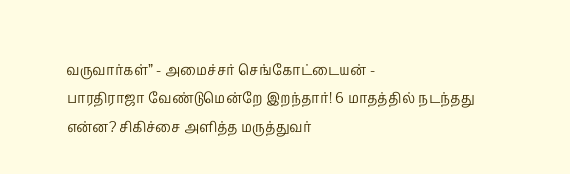வருவார்கள்” - அமைச்சர் செங்கோட்டையன் -
பாரதிராஜா வேண்டுமென்றே இறந்தார்! 6 மாதத்தில் நடந்தது என்ன? சிகிச்சை அளித்த மருத்துவர்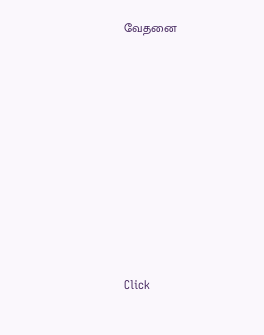வேதனை












Click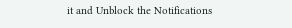it and Unblock the Notifications